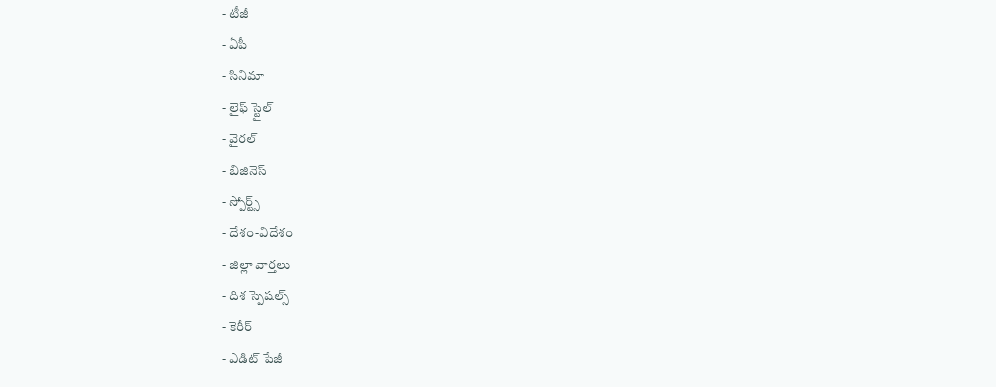- టీజీ
- ఏపీ
- సినిమా
- లైఫ్ స్టైల్
- వైరల్
- బిజినెస్
- స్పోర్ట్స్
- దేశం-విదేశం
- జిల్లా వార్తలు
- దిశ స్పెషల్స్
- కెరీర్
- ఎడిట్ పేజీ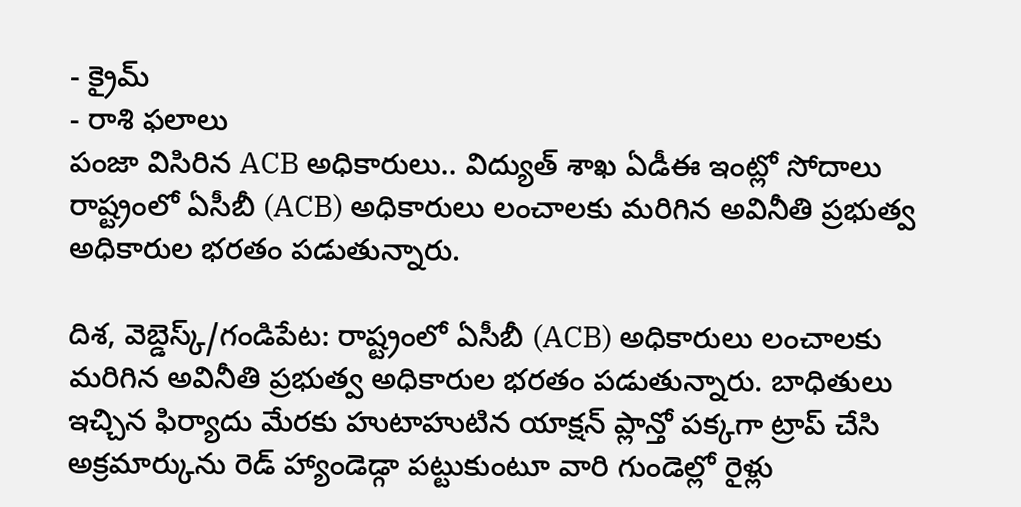- క్రైమ్
- రాశి ఫలాలు
పంజా విసిరిన ACB అధికారులు.. విద్యుత్ శాఖ ఏడీఈ ఇంట్లో సోదాలు
రాష్ట్రంలో ఏసీబీ (ACB) అధికారులు లంచాలకు మరిగిన అవినీతి ప్రభుత్వ అధికారుల భరతం పడుతున్నారు.

దిశ, వెబ్డెస్క్/గండిపేట: రాష్ట్రంలో ఏసీబీ (ACB) అధికారులు లంచాలకు మరిగిన అవినీతి ప్రభుత్వ అధికారుల భరతం పడుతున్నారు. బాధితులు ఇచ్చిన ఫిర్యాదు మేరకు హుటాహుటిన యాక్షన్ ప్లాన్తో పక్కగా ట్రాప్ చేసి అక్రమార్కును రెడ్ హ్యాండెడ్గా పట్టుకుంటూ వారి గుండెల్లో రైళ్లు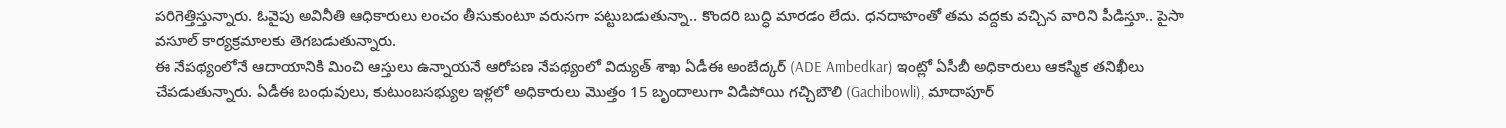పరిగెత్తిస్తున్నారు. ఓవైపు అవినీతి ఆధికారులు లంచం తీసుకుంటూ వరుసగా పట్టుబడుతున్నా.. కొందరి బుద్ధి మారడం లేదు. ధనదాహంతో తమ వద్దకు వచ్చిన వారిని పీడిస్తూ.. పైసా వసూల్ కార్యక్రమాలకు తెగబడుతున్నారు.
ఈ నేపథ్యంలోనే ఆదాయానికి మించి ఆస్తులు ఉన్నాయనే ఆరోపణ నేపథ్యంలో విద్యుత్ శాఖ ఏడీఈ అంబేద్కర్ (ADE Ambedkar) ఇంట్లో ఏసీబీ అధికారులు ఆకస్మిక తనిఖీలు చేపడుతున్నారు. ఏడీఈ బంధువులు, కుటుంబసభ్యుల ఇళ్లలో అధికారులు మొత్తం 15 బృందాలుగా విడిపోయి గచ్చిబౌలి (Gachibowli), మాదాపూర్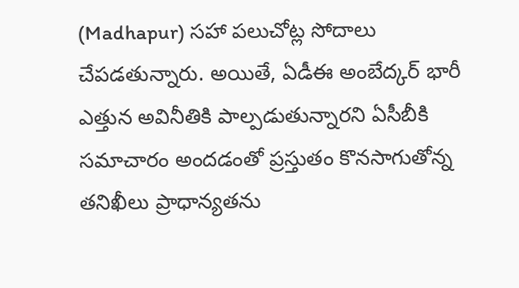(Madhapur) సహా పలుచోట్ల సోదాలు చేపడతున్నారు. అయితే, ఏడీఈ అంబేద్కర్ భారీ ఎత్తున అవినీతికి పాల్పడుతున్నారని ఏసీబీకి సమాచారం అందడంతో ప్రస్తుతం కొనసాగుతోన్న తనిఖీలు ప్రాధాన్యతను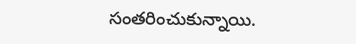సంతరించుకున్నాయి.